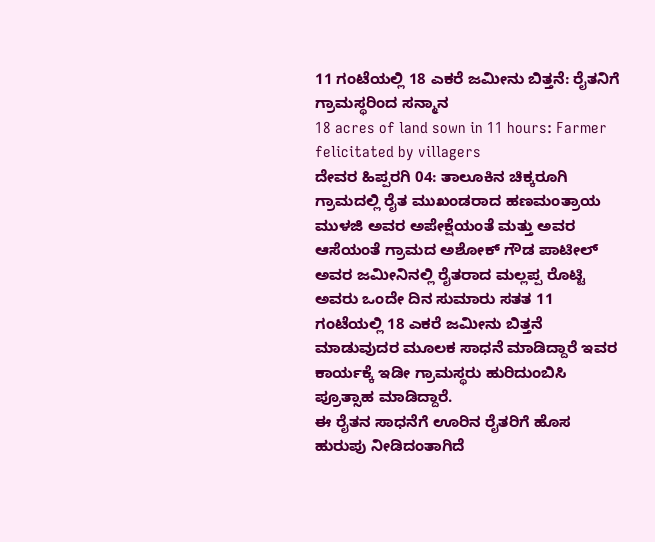11 ಗಂಟೆಯಲ್ಲಿ 18 ಎಕರೆ ಜಮೀನು ಬಿತ್ತನೆ: ರೈತನಿಗೆ ಗ್ರಾಮಸ್ಥರಿಂದ ಸನ್ಮಾನ
18 acres of land sown in 11 hours: Farmer felicitated by villagers
ದೇವರ ಹಿಪ್ಪರಗಿ 04: ತಾಲೂಕಿನ ಚಿಕ್ಕರೂಗಿ ಗ್ರಾಮದಲ್ಲಿ ರೈತ ಮುಖಂಡರಾದ ಹಣಮಂತ್ರಾಯ ಮುಳಜಿ ಅವರ ಅಪೇಕ್ಷೆಯಂತೆ ಮತ್ತು ಅವರ ಆಸೆಯಂತೆ ಗ್ರಾಮದ ಅಶೋಕ್ ಗೌಡ ಪಾಟೀಲ್ ಅವರ ಜಮೀನಿನಲ್ಲಿ ರೈತರಾದ ಮಲ್ಲಪ್ಪ ರೊಟ್ಟಿ ಅವರು ಒಂದೇ ದಿನ ಸುಮಾರು ಸತತ 11 ಗಂಟೆಯಲ್ಲಿ 18 ಎಕರೆ ಜಮೀನು ಬಿತ್ತನೆ ಮಾಡುವುದರ ಮೂಲಕ ಸಾಧನೆ ಮಾಡಿದ್ದಾರೆ ಇವರ ಕಾರ್ಯಕ್ಕೆ ಇಡೀ ಗ್ರಾಮಸ್ಥರು ಹುರಿದುಂಬಿಸಿ ಪ್ರೂತ್ಸಾಹ ಮಾಡಿದ್ದಾರೆ.
ಈ ರೈತನ ಸಾಧನೆಗೆ ಊರಿನ ರೈತರಿಗೆ ಹೊಸ ಹುರುಪು ನೀಡಿದಂತಾಗಿದೆ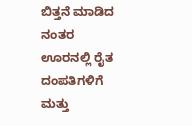ಬಿತ್ತನೆ ಮಾಡಿದ ನಂತರ ಊರನಲ್ಲಿ ರೈತ ದಂಪತಿಗಳಿಗೆ ಮತ್ತು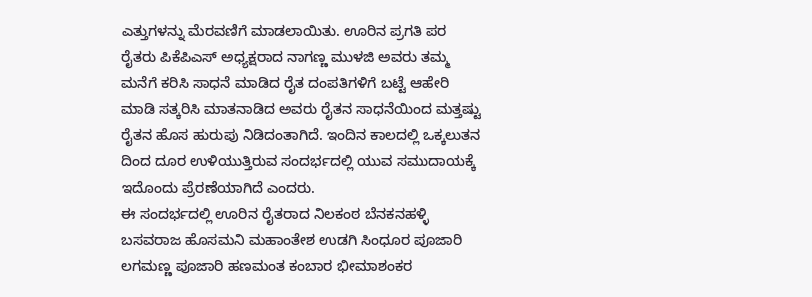ಎತ್ತುಗಳನ್ನು ಮೆರವಣಿಗೆ ಮಾಡಲಾಯಿತು. ಊರಿನ ಪ್ರಗತಿ ಪರ ರೈತರು ಪಿಕೆಪಿಎಸ್ ಅಧ್ಯಕ್ಷರಾದ ನಾಗಣ್ಣ ಮುಳಜಿ ಅವರು ತಮ್ಮ ಮನೆಗೆ ಕರಿಸಿ ಸಾಧನೆ ಮಾಡಿದ ರೈತ ದಂಪತಿಗಳಿಗೆ ಬಟ್ಟೆ ಆಹೇರಿ ಮಾಡಿ ಸತ್ಕರಿಸಿ ಮಾತನಾಡಿದ ಅವರು ರೈತನ ಸಾಧನೆಯಿಂದ ಮತ್ತಷ್ಟು ರೈತನ ಹೊಸ ಹುರುಪು ನಿಡಿದಂತಾಗಿದೆ. ಇಂದಿನ ಕಾಲದಲ್ಲಿ ಒಕ್ಕಲುತನ ದಿಂದ ದೂರ ಉಳಿಯುತ್ತಿರುವ ಸಂದರ್ಭದಲ್ಲಿ ಯುವ ಸಮುದಾಯಕ್ಕೆ ಇದೊಂದು ಪ್ರೆರಣೆಯಾಗಿದೆ ಎಂದರು.
ಈ ಸಂದರ್ಭದಲ್ಲಿ ಊರಿನ ರೈತರಾದ ನಿಲಕಂಠ ಬೆನಕನಹಳ್ಳಿ ಬಸವರಾಜ ಹೊಸಮನಿ ಮಹಾಂತೇಶ ಉಡಗಿ ಸಿಂಧೂರ ಪೂಜಾರಿ ಲಗಮಣ್ಣ ಪೂಜಾರಿ ಹಣಮಂತ ಕಂಬಾರ ಭೀಮಾಶಂಕರ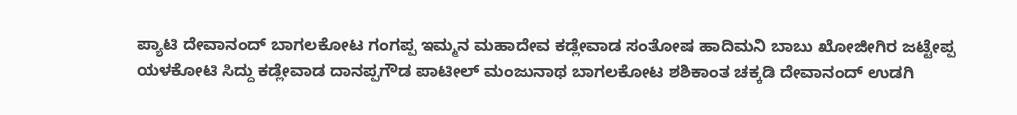ಪ್ಯಾಟಿ ದೇವಾನಂದ್ ಬಾಗಲಕೋಟ ಗಂಗಪ್ಪ ಇಮ್ಮನ ಮಹಾದೇವ ಕಡ್ಲೇವಾಡ ಸಂತೋಷ ಹಾದಿಮನಿ ಬಾಬು ಖೋಜೀಗಿರ ಜಟ್ಟೇಪ್ಪ ಯಳಕೋಟಿ ಸಿದ್ದು ಕಡ್ಲೇವಾಡ ದಾನಪ್ಪಗೌಡ ಪಾಟೀಲ್ ಮಂಜುನಾಥ ಬಾಗಲಕೋಟ ಶಶಿಕಾಂತ ಚಕ್ಕಡಿ ದೇವಾನಂದ್ ಉಡಗಿ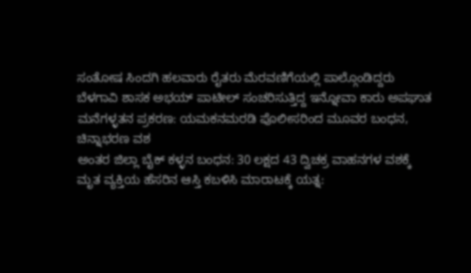ಸಂತೋಷ ಸಿಂದಗಿ ಹಲವಾರು ರೈತರು ಮೆರವಣಿಗೆಯಲ್ಲಿ ಪಾಲ್ಗೊಂಡಿದ್ದರು
ಬೆಳಗಾವಿ ಶಾಸಕ ಅಭಯ್ ಪಾಟೀಲ್ ಸಂಚರಿಸುತ್ತಿದ್ದ ಇನ್ನೋವಾ ಕಾರು ಅಪಘಾತ
ಮನೆಗಳ್ಳತನ ಪ್ರಕರಣ: ಯಮಕನಮರಡಿ ಪೊಲೀಸರಿಂದ ಮೂವರ ಬಂಧನ, ಚಿನ್ನಾಭರಣ ವಶ
ಅಂತರ ಜಿಲ್ಲಾ ಬೈಕ್ ಕಳ್ಳನ ಬಂಧನ: 30 ಲಕ್ಷದ 43 ದ್ವಿಚಕ್ರ ವಾಹನಗಳ ವಶಕ್ಕೆ
ಮೃತ ವ್ಯಕ್ತಿಯ ಹೆಸರಿನ ಆಸ್ತಿ ಕಬಳಿಸಿ ಮಾರಾಟಕ್ಕೆ ಯತ್ನ: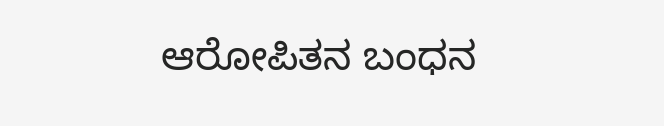ಆರೋಪಿತನ ಬಂಧನ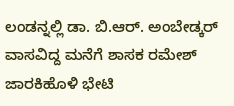ಲಂಡನ್ನಲ್ಲಿ ಡಾ. ಬಿ.ಆರ್. ಅಂಬೇಡ್ಕರ್ ವಾಸವಿದ್ದ ಮನೆಗೆ ಶಾಸಕ ರಮೇಶ್ ಜಾರಕಿಹೊಳಿ ಭೇಟಿ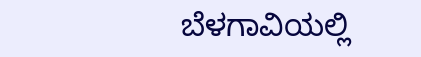ಬೆಳಗಾವಿಯಲ್ಲಿ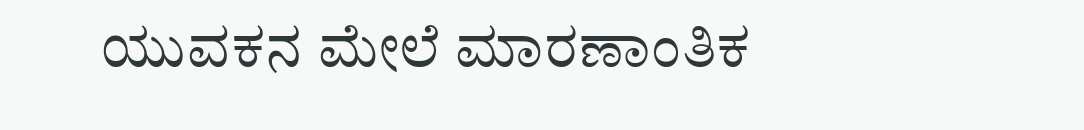ಯುವಕನ ಮೇಲೆ ಮಾರಣಾಂತಿಕ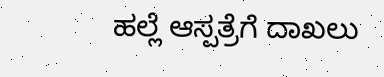ಹಲ್ಲೆ ಆಸ್ಪತ್ರೆಗೆ ದಾಖಲು